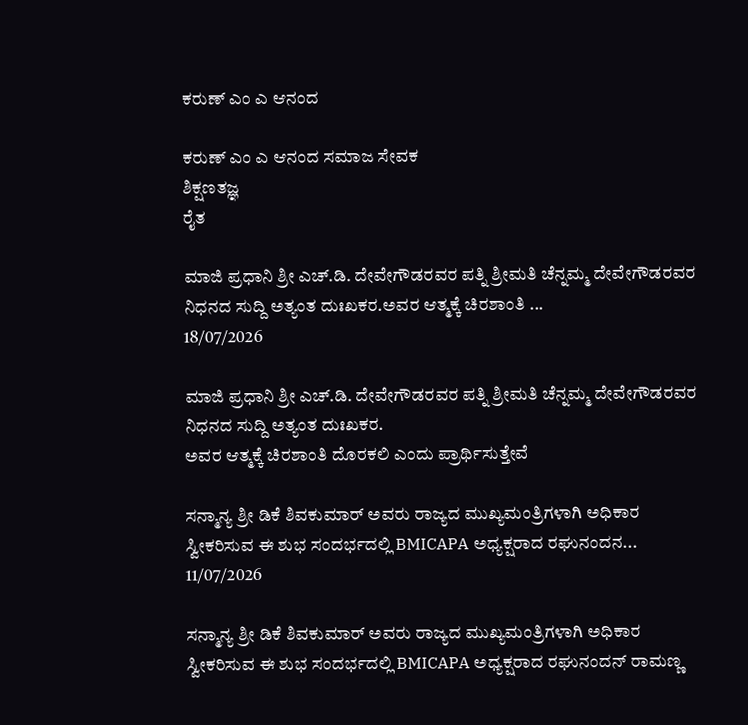ಕರುಣ್ ಎಂ ಎ ಆನಂದ

ಕರುಣ್ ಎಂ ಎ ಆನಂದ ಸಮಾಜ ಸೇವಕ
ಶಿಕ್ಷಣತಜ್ಞ
ರೈತ

ಮಾಜಿ ಪ್ರಧಾನಿ ಶ್ರೀ ಎಚ್.ಡಿ. ದೇವೇಗೌಡರವರ ಪತ್ನಿ ಶ್ರೀಮತಿ ಚೆನ್ನಮ್ಮ ದೇವೇಗೌಡರವರ ನಿಧನದ ಸುದ್ದಿ ಅತ್ಯಂತ ದುಃಖಕರ.ಅವರ ಆತ್ಮಕ್ಕೆ ಚಿರಶಾಂತಿ ...
18/07/2026

ಮಾಜಿ ಪ್ರಧಾನಿ ಶ್ರೀ ಎಚ್.ಡಿ. ದೇವೇಗೌಡರವರ ಪತ್ನಿ ಶ್ರೀಮತಿ ಚೆನ್ನಮ್ಮ ದೇವೇಗೌಡರವರ ನಿಧನದ ಸುದ್ದಿ ಅತ್ಯಂತ ದುಃಖಕರ.
ಅವರ ಆತ್ಮಕ್ಕೆ ಚಿರಶಾಂತಿ ದೊರಕಲಿ ಎಂದು ಪ್ರಾರ್ಥಿಸುತ್ತೇವೆ

ಸನ್ಮಾನ್ಯ ಶ್ರೀ ಡಿಕೆ ಶಿವಕುಮಾರ್ ಅವರು ರಾಜ್ಯದ ಮುಖ್ಯಮಂತ್ರಿಗಳಾಗಿ ಅಧಿಕಾರ ಸ್ವೀಕರಿಸುವ ಈ ಶುಭ ಸಂದರ್ಭದಲ್ಲಿ BMICAPA ಅಧ್ಯಕ್ಷರಾದ ರಘುನಂದನ...
11/07/2026

ಸನ್ಮಾನ್ಯ ಶ್ರೀ ಡಿಕೆ ಶಿವಕುಮಾರ್ ಅವರು ರಾಜ್ಯದ ಮುಖ್ಯಮಂತ್ರಿಗಳಾಗಿ ಅಧಿಕಾರ ಸ್ವೀಕರಿಸುವ ಈ ಶುಭ ಸಂದರ್ಭದಲ್ಲಿ BMICAPA ಅಧ್ಯಕ್ಷರಾದ ರಘುನಂದನ್ ರಾಮಣ್ಣ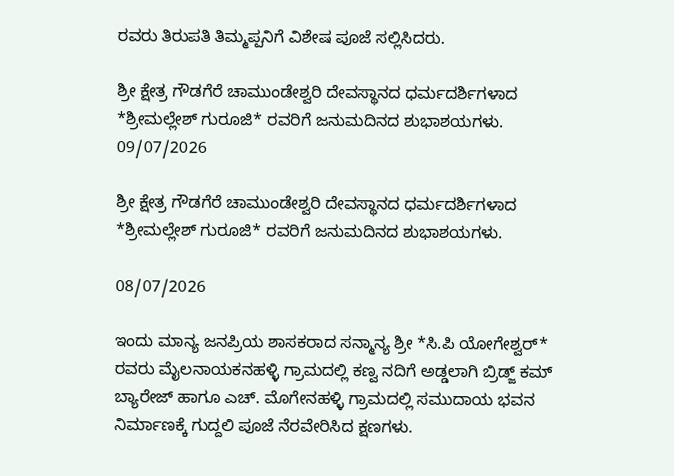ರವರು ತಿರುಪತಿ ತಿಮ್ಮಪ್ಪನಿಗೆ ವಿಶೇಷ ಪೂಜೆ ಸಲ್ಲಿಸಿದರು.

ಶ್ರೀ ಕ್ಷೇತ್ರ ಗೌಡಗೆರೆ ಚಾಮುಂಡೇಶ್ವರಿ ದೇವಸ್ಥಾನದ ಧರ್ಮದರ್ಶಿಗಳಾದ    *ಶ್ರೀಮಲ್ಲೇಶ್ ಗುರೂಜಿ* ರವರಿಗೆ ಜನುಮದಿನದ ಶುಭಾಶಯಗಳು.
09/07/2026

ಶ್ರೀ ಕ್ಷೇತ್ರ ಗೌಡಗೆರೆ ಚಾಮುಂಡೇಶ್ವರಿ ದೇವಸ್ಥಾನದ ಧರ್ಮದರ್ಶಿಗಳಾದ *ಶ್ರೀಮಲ್ಲೇಶ್ ಗುರೂಜಿ* ರವರಿಗೆ ಜನುಮದಿನದ ಶುಭಾಶಯಗಳು.

08/07/2026

ಇಂದು ಮಾನ್ಯ ಜನಪ್ರಿಯ ಶಾಸಕರಾದ ಸನ್ಮಾನ್ಯ ಶ್ರೀ *ಸಿ.ಪಿ ಯೋಗೇಶ್ವರ್* ರವರು ಮೈಲನಾಯಕನಹಳ್ಳಿ ಗ್ರಾಮದಲ್ಲಿ ಕಣ್ವ ನದಿಗೆ ಅಡ್ಡಲಾಗಿ ಬ್ರಿಡ್ಜ್ ಕಮ್ ಬ್ಯಾರೇಜ್ ಹಾಗೂ ಎಚ್. ಮೊಗೇನಹಳ್ಳಿ ಗ್ರಾಮದಲ್ಲಿ ಸಮುದಾಯ ಭವನ ನಿರ್ಮಾಣಕ್ಕೆ ಗುದ್ದಲಿ ಪೂಜೆ ನೆರವೇರಿಸಿದ ಕ್ಷಣಗಳು.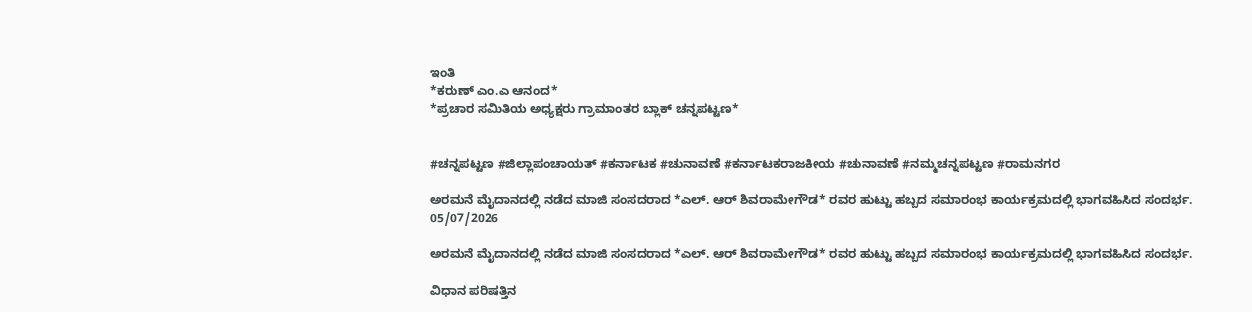ಇಂತಿ
*ಕರುಣ್ ಎಂ.ಎ ಆನಂದ*
*ಪ್ರಚಾರ ಸಮಿತಿಯ ಅಧ್ಯಕ್ಷರು ಗ್ರಾಮಾಂತರ ಬ್ಲಾಕ್ ಚನ್ನಪಟ್ಟಣ*


#ಚನ್ನಪಟ್ಟಣ #ಜಿಲ್ಲಾಪಂಚಾಯತ್ #ಕರ್ನಾಟಕ #ಚುನಾವಣೆ #ಕರ್ನಾಟಕರಾಜಕೀಯ #ಚುನಾವಣೆ #ನಮ್ಮಚನ್ನಪಟ್ಟಣ #ರಾಮನಗರ

ಅರಮನೆ ಮೈದಾನದಲ್ಲಿ ನಡೆದ ಮಾಜಿ ಸಂಸದರಾದ *ಎಲ್. ಆರ್ ಶಿವರಾಮೇಗೌಡ* ರವರ ಹುಟ್ಟು ಹಬ್ಬದ ಸಮಾರಂಭ ಕಾರ್ಯಕ್ರಮದಲ್ಲಿ ಭಾಗವಹಿಸಿದ ಸಂದರ್ಭ.
05/07/2026

ಅರಮನೆ ಮೈದಾನದಲ್ಲಿ ನಡೆದ ಮಾಜಿ ಸಂಸದರಾದ *ಎಲ್. ಆರ್ ಶಿವರಾಮೇಗೌಡ* ರವರ ಹುಟ್ಟು ಹಬ್ಬದ ಸಮಾರಂಭ ಕಾರ್ಯಕ್ರಮದಲ್ಲಿ ಭಾಗವಹಿಸಿದ ಸಂದರ್ಭ.

ವಿಧಾನ ಪರಿಷತ್ತಿನ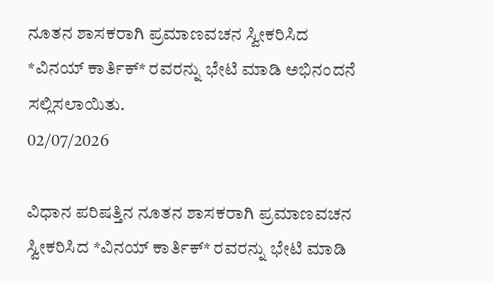ನೂತನ ಶಾಸಕರಾಗಿ ಪ್ರಮಾಣವಚನ ಸ್ವೀಕರಿಸಿದ  *ವಿನಯ್ ಕಾರ್ತಿಕ್* ರವರನ್ನು ಭೇಟಿ ಮಾಡಿ ಅಭಿನಂದನೆ ಸಲ್ಲಿಸಲಾಯಿತು.
02/07/2026

ವಿಧಾನ ಪರಿಷತ್ತಿನ ನೂತನ ಶಾಸಕರಾಗಿ ಪ್ರಮಾಣವಚನ ಸ್ವೀಕರಿಸಿದ *ವಿನಯ್ ಕಾರ್ತಿಕ್* ರವರನ್ನು ಭೇಟಿ ಮಾಡಿ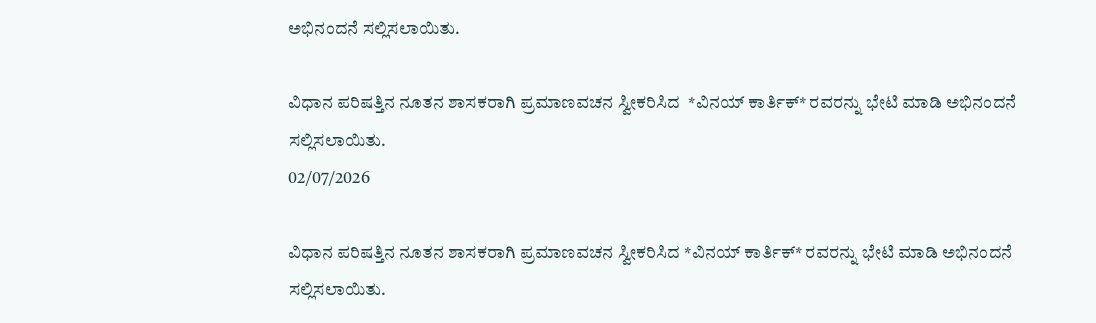ಅಭಿನಂದನೆ ಸಲ್ಲಿಸಲಾಯಿತು.

ವಿಧಾನ ಪರಿಷತ್ತಿನ ನೂತನ ಶಾಸಕರಾಗಿ ಪ್ರಮಾಣವಚನ ಸ್ವೀಕರಿಸಿದ  *ವಿನಯ್ ಕಾರ್ತಿಕ್* ರವರನ್ನು ಭೇಟಿ ಮಾಡಿ ಅಭಿನಂದನೆ ಸಲ್ಲಿಸಲಾಯಿತು.
02/07/2026

ವಿಧಾನ ಪರಿಷತ್ತಿನ ನೂತನ ಶಾಸಕರಾಗಿ ಪ್ರಮಾಣವಚನ ಸ್ವೀಕರಿಸಿದ *ವಿನಯ್ ಕಾರ್ತಿಕ್* ರವರನ್ನು ಭೇಟಿ ಮಾಡಿ ಅಭಿನಂದನೆ ಸಲ್ಲಿಸಲಾಯಿತು.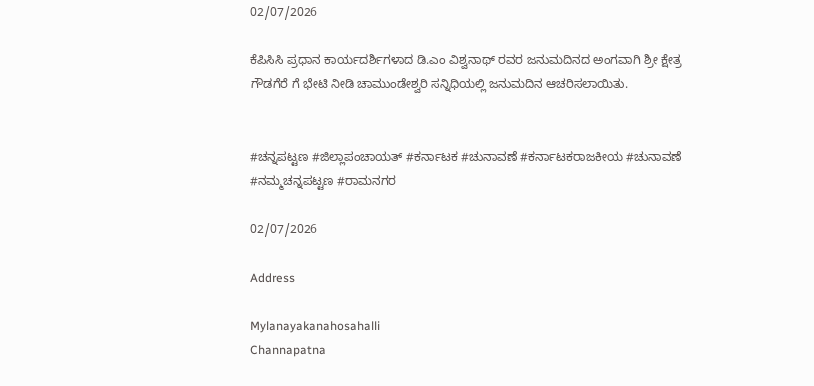02/07/2026

ಕೆಪಿಸಿಸಿ ಪ್ರಧಾನ ಕಾರ್ಯದರ್ಶಿಗಳಾದ ಡಿ.ಎಂ ವಿಶ್ವನಾಥ್ ರವರ ಜನುಮದಿನದ ಅಂಗವಾಗಿ ಶ್ರೀ ಕ್ಷೇತ್ರ ಗೌಡಗೆರೆ ಗೆ ಭೇಟಿ ನೀಡಿ ಚಾಮುಂಡೇಶ್ವರಿ ಸನ್ನಿಧಿಯಲ್ಲಿ ಜನುಮದಿನ ಆಚರಿಸಲಾಯಿತು.


#ಚನ್ನಪಟ್ಟಣ #ಜಿಲ್ಲಾಪಂಚಾಯತ್ #ಕರ್ನಾಟಕ #ಚುನಾವಣೆ #ಕರ್ನಾಟಕರಾಜಕೀಯ #ಚುನಾವಣೆ #ನಮ್ಮಚನ್ನಪಟ್ಟಣ #ರಾಮನಗರ

02/07/2026

Address

Mylanayakanahosahalli
Channapatna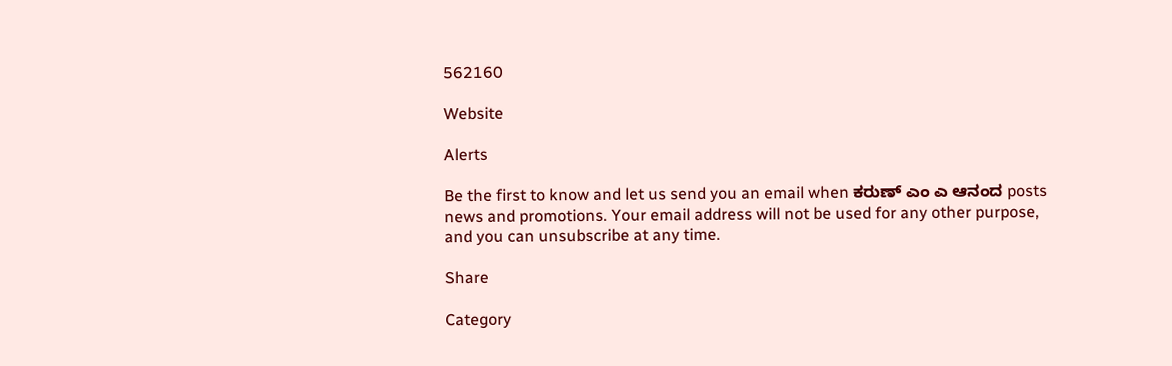562160

Website

Alerts

Be the first to know and let us send you an email when ಕರುಣ್ ಎಂ ಎ ಆನಂದ posts news and promotions. Your email address will not be used for any other purpose, and you can unsubscribe at any time.

Share

Category